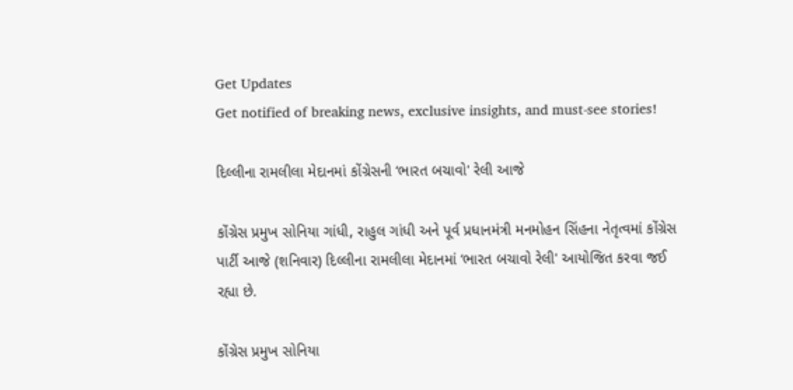Get Updates
Get notified of breaking news, exclusive insights, and must-see stories!

દિલ્લીના રામલીલા મેદાનમાં કોંગ્રેસની ‘ભારત બચાવો' રેલી આજે

કોંગ્રેસ પ્રમુખ સોનિયા ગાંધી, રાહુલ ગાંધી અને પૂર્વ પ્રધાનમંત્રી મનમોહન સિંહના નેતૃત્વમાં કોંગ્રેસ પાર્ટી આજે (શનિવાર) દિલ્લીના રામલીલા મેદાનમાં ‘ભારત બચાવો રેલી' આયોજિત કરવા જઈ રહ્યા છે.

કોંગ્રેસ પ્રમુખ સોનિયા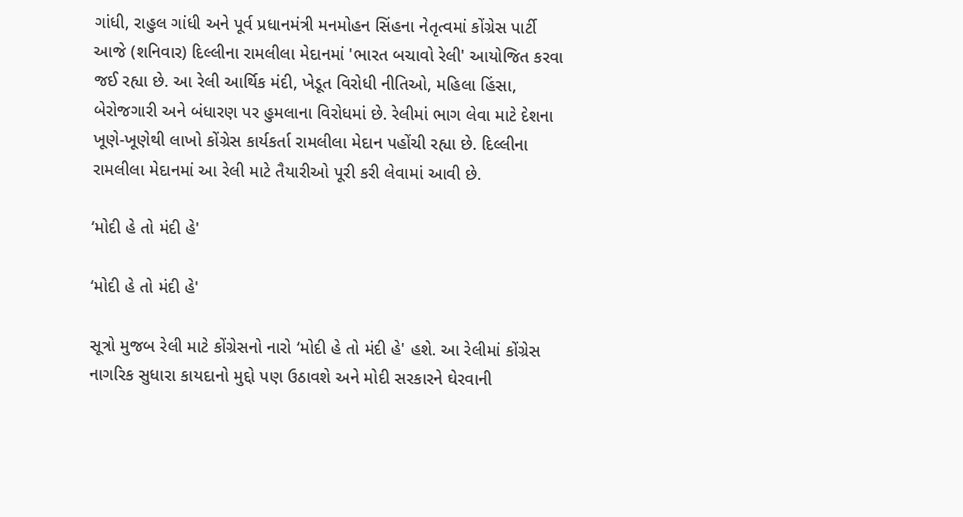ગાંધી, રાહુલ ગાંધી અને પૂર્વ પ્રધાનમંત્રી મનમોહન સિંહના નેતૃત્વમાં કોંગ્રેસ પાર્ટી આજે (શનિવાર) દિલ્લીના રામલીલા મેદાનમાં 'ભારત બચાવો રેલી' આયોજિત કરવા જઈ રહ્યા છે. આ રેલી આર્થિક મંદી, ખેડૂત વિરોધી નીતિઓ, મહિલા હિંસા, બેરોજગારી અને બંધારણ પર હુમલાના વિરોધમાં છે. રેલીમાં ભાગ લેવા માટે દેશના ખૂણે-ખૂણેથી લાખો કોંગ્રેસ કાર્યકર્તા રામલીલા મેદાન પહોંચી રહ્યા છે. દિલ્લીના રામલીલા મેદાનમાં આ રેલી માટે તૈયારીઓ પૂરી કરી લેવામાં આવી છે.

‘મોદી હે તો મંદી હે'

‘મોદી હે તો મંદી હે'

સૂત્રો મુજબ રેલી માટે કોંગ્રેસનો નારો ‘મોદી હે તો મંદી હે' હશે. આ રેલીમાં કોંગ્રેસ નાગરિક સુધારા કાયદાનો મુદ્દો પણ ઉઠાવશે અને મોદી સરકારને ઘેરવાની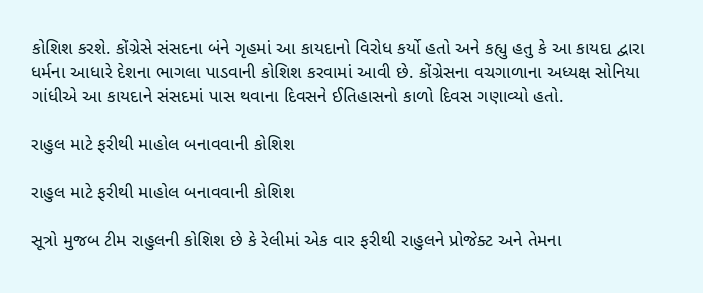કોશિશ કરશે. કોંગ્રેસે સંસદના બંને ગૃહમાં આ કાયદાનો વિરોધ કર્યો હતો અને કહ્યુ હતુ કે આ કાયદા દ્વારા ધર્મના આધારે દેશના ભાગલા પાડવાની કોશિશ કરવામાં આવી છે. કોંગ્રેસના વચગાળાના અધ્યક્ષ સોનિયા ગાંધીએ આ કાયદાને સંસદમાં પાસ થવાના દિવસને ઈતિહાસનો કાળો દિવસ ગણાવ્યો હતો.

રાહુલ માટે ફરીથી માહોલ બનાવવાની કોશિશ

રાહુલ માટે ફરીથી માહોલ બનાવવાની કોશિશ

સૂત્રો મુજબ ટીમ રાહુલની કોશિશ છે કે રેલીમાં એક વાર ફરીથી રાહુલને પ્રોજેક્ટ અને તેમના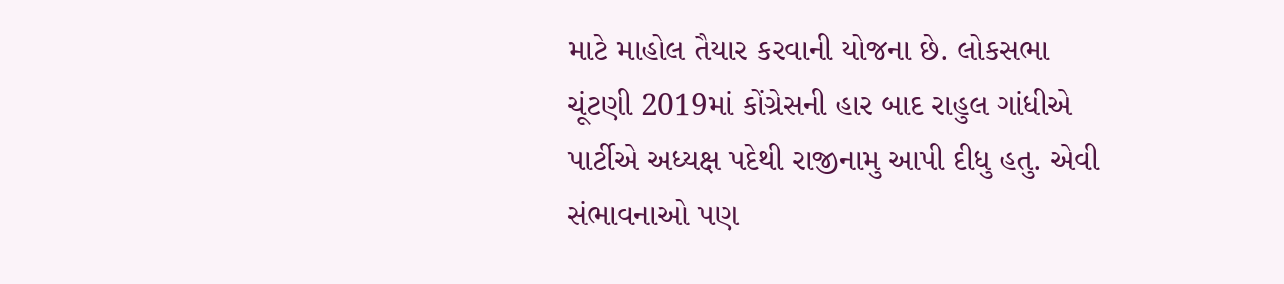માટે માહોલ તૈયાર કરવાની યોજના છે. લોકસભા ચૂંટણી 2019માં કોંગ્રેસની હાર બાદ રાહુલ ગાંધીએ પાર્ટીએ અધ્યક્ષ પદેથી રાજીનામુ આપી દીધુ હતુ. એવી સંભાવનાઓ પણ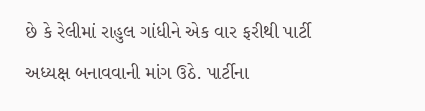છે કે રેલીમાં રાહુલ ગાંધીને એક વાર ફરીથી પાર્ટી અધ્યક્ષ બનાવવાની માંગ ઉઠે. પાર્ટીના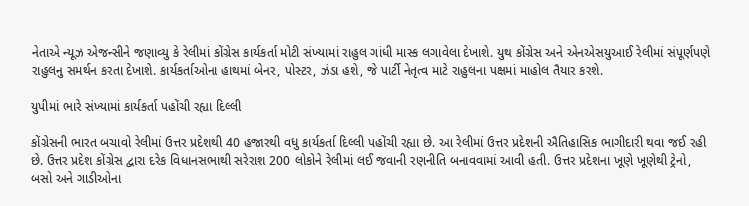નેતાએ ન્યૂઝ એજન્સીને જણાવ્યુ કે રેલીમાં કોંગ્રેસ કાર્યકર્તા મોટી સંખ્યામાં રાહુલ ગાંધી માસ્ક લગાવેલા દેખાશે. યુથ કોંગ્રેસ અને એનએસયુઆઈ રેલીમાં સંપૂર્ણપણે રાહુલનુ સમર્થન કરતા દેખાશે. કાર્યકર્તાઓના હાથમાં બેનર, પોસ્ટર, ઝંડા હશે, જે પાર્ટી નેતૃત્વ માટે રાહુલના પક્ષમાં માહોલ તૈયાર કરશે.

યુપીમાં ભારે સંખ્યામાં કાર્યકર્તા પહોંચી રહ્યા દિલ્લી

કોંગ્રેસની ભારત બચાવો રેલીમાં ઉત્તર પ્રદેશથી 40 હજારથી વધુ કાર્યકર્તા દિલ્લી પહોંચી રહ્યા છે. આ રેલીમાં ઉત્તર પ્રદેશની ઐતિહાસિક ભાગીદારી થવા જઈ રહી છે. ઉત્તર પ્રદેશ કોંગ્રેસ દ્વારા દરેક વિધાનસભાથી સરેરાશ 200 લોકોને રેલીમાં લઈ જવાની રણનીતિ બનાવવામાં આવી હતી. ઉત્તર પ્રદેશના ખૂણે ખૂણેથી ટ્રેનો, બસો અને ગાડીઓના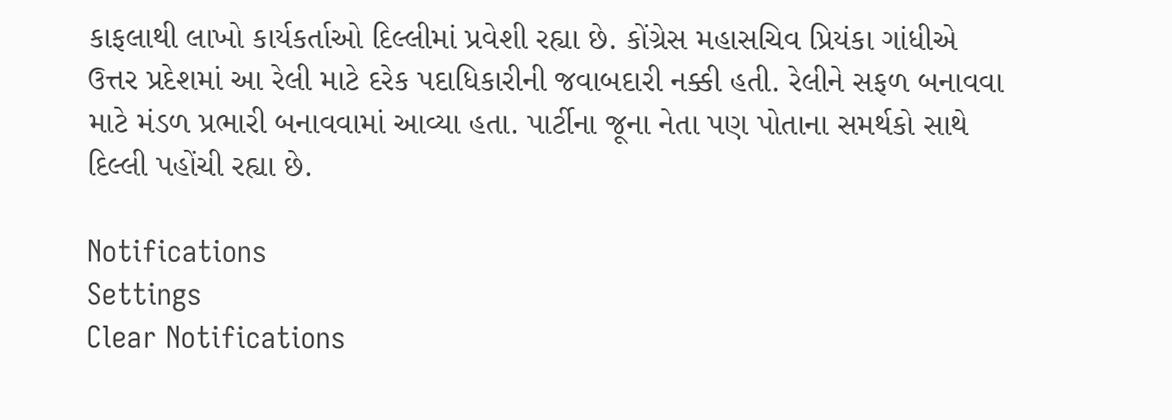કાફલાથી લાખો કાર્યકર્તાઓ દિલ્લીમાં પ્રવેશી રહ્યા છે. કોંગ્રેસ મહાસચિવ પ્રિયંકા ગાંધીએ ઉત્તર પ્રદેશમાં આ રેલી માટે દરેક પદાધિકારીની જવાબદારી નક્કી હતી. રેલીને સફળ બનાવવા માટે મંડળ પ્રભારી બનાવવામાં આવ્યા હતા. પાર્ટીના જૂના નેતા પણ પોતાના સમર્થકો સાથે દિલ્લી પહોંચી રહ્યા છે.

Notifications
Settings
Clear Notifications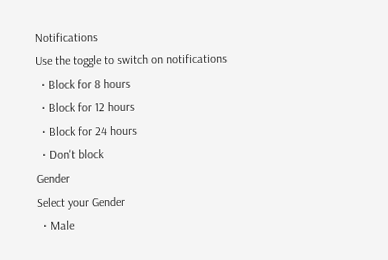Notifications
Use the toggle to switch on notifications
  • Block for 8 hours
  • Block for 12 hours
  • Block for 24 hours
  • Don't block
Gender
Select your Gender
  • Male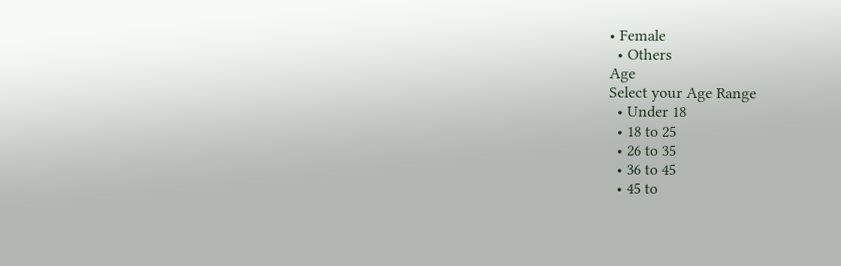• Female
  • Others
Age
Select your Age Range
  • Under 18
  • 18 to 25
  • 26 to 35
  • 36 to 45
  • 45 to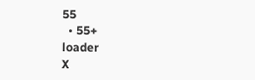55
  • 55+
loader
X